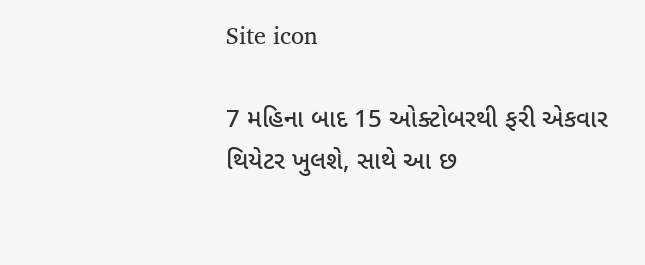Site icon

7 મહિના બાદ 15 ઓક્ટોબરથી ફરી એકવાર થિયેટર ખુલશે, સાથે આ છ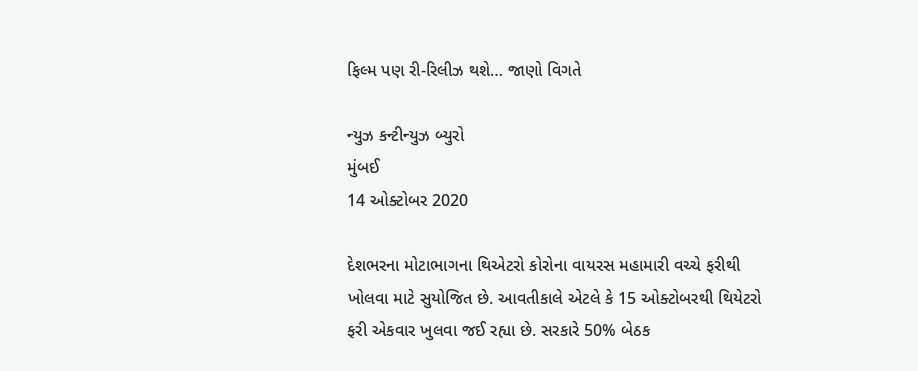ફિલ્મ પણ રી-રિલીઝ થશે… જાણો વિગતે

ન્યુઝ કન્ટીન્યુઝ બ્યુરો
મુંબઈ
14 ઓક્ટોબર 2020

દેશભરના મોટાભાગના થિએટરો કોરોના વાયરસ મહામારી વચ્ચે ફરીથી ખોલવા માટે સુયોજિત છે. આવતીકાલે એટલે કે 15 ઓક્ટોબરથી થિયેટરો ફરી એકવાર ખુલવા જઈ રહ્યા છે. સરકારે 50% બેઠક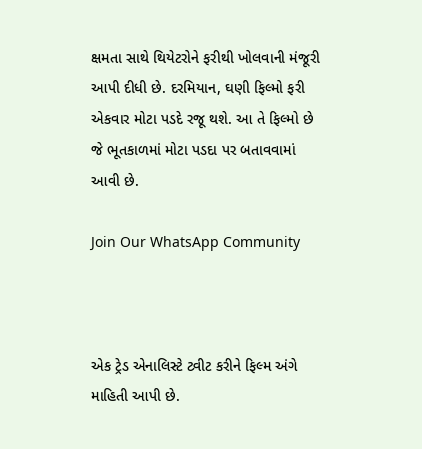ક્ષમતા સાથે થિયેટરોને ફરીથી ખોલવાની મંજૂરી આપી દીધી છે. દરમિયાન, ઘણી ફિલ્મો ફરી એકવાર મોટા પડદે રજૂ થશે. આ તે ફિલ્મો છે જે ભૂતકાળમાં મોટા પડદા પર બતાવવામાં આવી છે.

Join Our WhatsApp Community



એક ટ્રેડ એનાલિસ્ટે ટ્વીટ કરીને ફિલ્મ અંગે માહિતી આપી છે.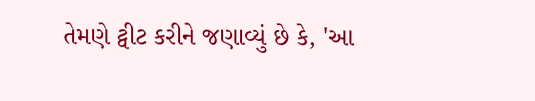તેમણે ટ્વીટ કરીને જણાવ્યું છે કે, 'આ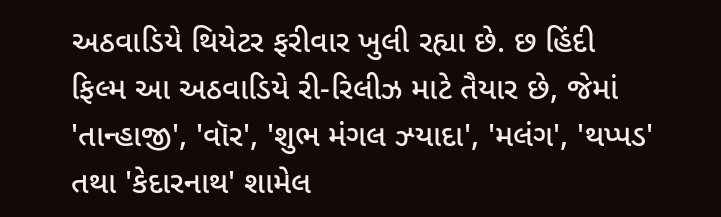અઠવાડિયે થિયેટર ફરીવાર ખુલી રહ્યા છે. છ હિંદી ફિલ્મ આ અઠવાડિયે રી-રિલીઝ માટે તૈયાર છે, જેમાં 'તાન્હાજી', 'વૉર', 'શુભ મંગલ ઝ્યાદા', 'મલંગ', 'થપ્પડ' તથા 'કેદારનાથ' શામેલ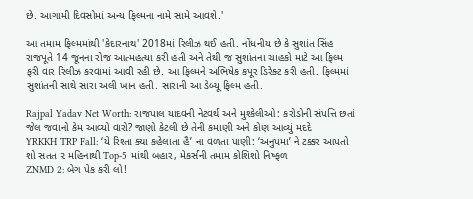છે. આગામી દિવસોમાં અન્ય ફિલ્મના નામે સામે આવશે.'

આ તમામ ફિલ્મમાંથી 'કેદારનાથ' 2018માં રિલીઝ થઈ હતી. નોંધનીય છે કે સુશાંત સિંહ રાજપૂતે 14 જૂનના રોજ આત્મહત્યા કરી હતી અને તેથી જ સુશાંતના ચાહકો માટે આ ફિલ્મ ફરી વાર રિલીઝ કરવામાં આવી રહી છે. આ ફિલ્મને અભિષેક કપૂર ડિરેક્ટ કરી હતી. ફિલ્મમાં સુશાંતની સાથે સારા અલી ખાન હતી. સારાની આ ડેબ્યૂ ફિલ્મ હતી.

Rajpal Yadav Net Worth: રાજપાલ યાદવની નેટવર્થ અને મુશ્કેલીઓ: કરોડોની સંપત્તિ છતાં જેલ જવાનો કેમ આવ્યો વારો? જાણો કેટલી છે તેની કમાણી અને કોણ આવ્યું મદદે
YRKKH TRP Fall: ‘યે રિશ્તા ક્યા કહેલાતા હૈ’ ના વળતા પાણી: ‘અનુપમા’ ને ટક્કર આપતો શો સતત ૨ મહિનાથી Top-5 માંથી બહાર, મેકર્સની તમામ કોશિશો નિષ્ફળ
ZNMD 2: બેગ પેક કરી લો!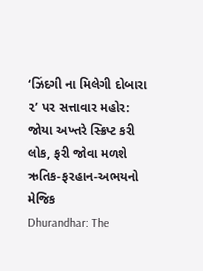‘ઝિંદગી ના મિલેગી દોબારા ૨’ પર સત્તાવાર મહોર: જોયા અખ્તરે સ્ક્રિપ્ટ કરી લોક, ફરી જોવા મળશે ઋતિક-ફરહાન-અભયનો મેજિક
Dhurandhar: The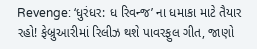Revenge: ‘ધુરંધર: ધ રિવન્જ’ ના ધમાકા માટે તૈયાર રહો! ફેબ્રુઆરીમાં રિલીઝ થશે પાવરફુલ ગીત, જાણો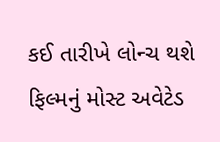કઈ તારીખે લોન્ચ થશે ફિલ્મનું મોસ્ટ અવેટેડ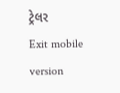ટ્રેલર
Exit mobile version